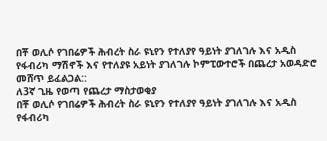በቾ ወሊሶ የገበሬዎች ሕብረት ስራ ዩኒየን የተለያየ ዓይነት ያገለገሉ እና አዲስ የፋብሪካ ማሽኖች እና የተለያዩ አይነት ያገለገሉ ኮምፒውተሮች በጨረታ አወዳድሮ መሸጥ ይፈልጋል::
ለ3ኛ ጊዜ የወጣ የጨረታ ማስታወቂያ
በቾ ወሊሶ የገበሬዎች ሕብረት ስራ ዩኒየን የተለያየ ዓይነት ያገለገሉ እና አዲስ የፋብሪካ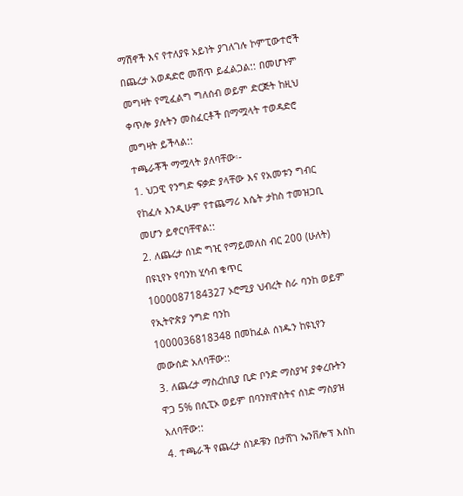ማሽኖች እና የተለያዩ አይነት ያገለገሉ ኮምፒውተሮች በጨረታ አወዳድሮ መሸጥ ይፈልጋል:: በመሆኑም መግዛት የሚፈልግ ግለሰብ ወይም ድርጅት ከዚህ ቀጥሎ ያሉትን መስፈርቶች በማሟላት ተወዳድሮ መግዛት ይችላል::
ተጫራቾች ማሟላት ያለባቸው፡-
1. ህጋዊ የንግድ ፍቃድ ያላቸው እና የአመቱን ግብር የከፈሉ እንዲሁም የተጨማሪ እሴት ታከስ ተመዝጋቢ መሆን ይኖርባቸዋል::
2. ለጨረታ ሰነድ ግዢ የማይመለስ ብር 200 (ሁለት) በዩኒየኑ የባንክ ሂሳብ ቁጥር
1000087184327 ኦሮሚያ ህብረት ስራ ባንከ ወይም የኢትዮጵያ ንግድ ባንከ
1000036818348 በመከፈል ሰነዱን ከዩኒየን መውሰድ አለባቸው::
3. ለጨረታ ማስረከቢያ ቢድ ቦንድ ማስያዣ ያቀረቡትን ዋጋ 5% በሲፒኦ ወይም በባንክዋስትና ሰነድ ማስያዝ አለባቸው::
4. ተጫራች የጨረታ ሰነዶቹን በታሸገ ኤንቨሎፕ እስከ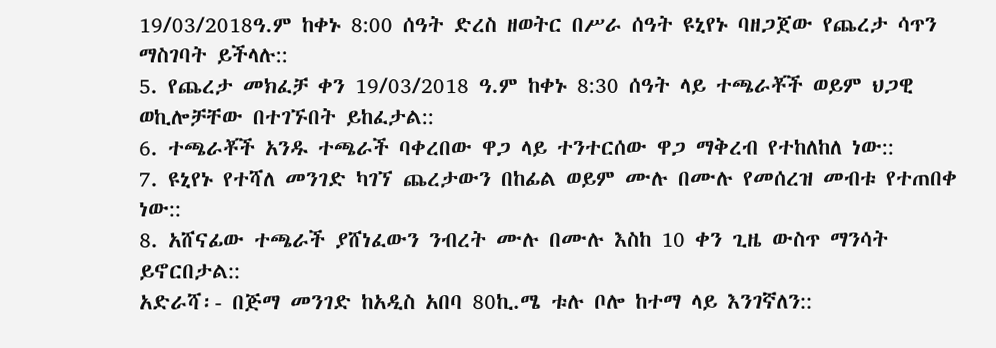19/03/2018ዓ.ም ከቀኑ 8:00 ሰዓት ድረስ ዘወትር በሥራ ሰዓት ዩኒየኑ ባዘጋጀው የጨረታ ሳጥን ማስገባት ይችላሉ::
5. የጨረታ መክፈቻ ቀን 19/03/2018 ዓ.ም ከቀኑ 8:30 ሰዓት ላይ ተጫራቾች ወይም ህጋዊ ወኪሎቻቸው በተገኙበት ይከፈታል::
6. ተጫራቾች አንዱ ተጫራች ባቀረበው ዋጋ ላይ ተንተርሰው ዋጋ ማቅረብ የተከለከለ ነው::
7. ዩኒየኑ የተሻለ መንገድ ካገኘ ጨረታውን በከፊል ወይም ሙሉ በሙሉ የመሰረዝ መብቱ የተጠበቀ ነው::
8. አሸናፊው ተጫራች ያሸነፈውን ንብረት ሙሉ በሙሉ እስከ 10 ቀን ጊዜ ውስጥ ማንሳት ይኖርበታል::
አድራሻ፡- በጅማ መንገድ ከአዲስ አበባ 80ኪ.ሜ ቱሉ ቦሎ ከተማ ላይ እንገኛለን::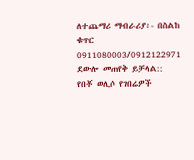ለተጨማሪ ማብራሪያ፡- በስልከ ቁጥር 0911080003/0912122971 ደውሎ መጠየቅ ይቻላል::
የበቾ ወሊሶ የገበሬዎች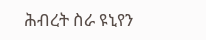ሕብረት ስራ ዩኒየን